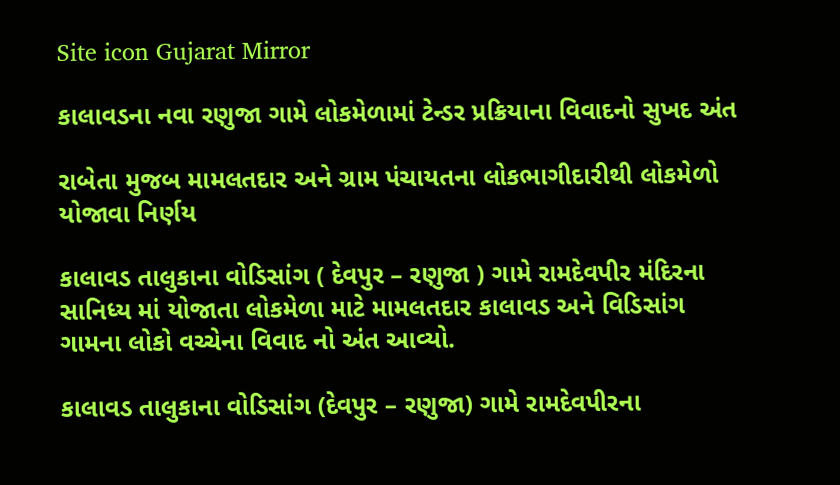Site icon Gujarat Mirror

કાલાવડના નવા રણુજા ગામે લોકમેળામાં ટેન્ડર પ્રક્રિયાના વિવાદનો સુખદ અંત

રાબેતા મુજબ મામલતદાર અને ગ્રામ પંચાયતના લોકભાગીદારીથી લોકમેળો યોજાવા નિર્ણય

કાલાવડ તાલુકાના વોડિસાંગ ( દેવપુર – રણુજા ) ગામે રામદેવપીર મંદિરના સાનિધ્ય માં યોજાતા લોકમેળા માટે મામલતદાર કાલાવડ અને વિડિસાંગ ગામના લોકો વચ્ચેના વિવાદ નો અંત આવ્યો.

કાલાવડ તાલુકાના વોડિસાંગ (દેવપુર – રણુજા) ગામે રામદેવપીરના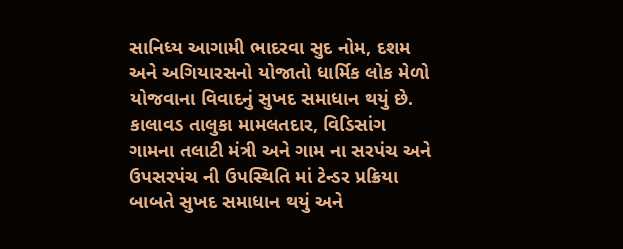સાનિધ્ય આગામી ભાદરવા સુદ નોમ, દશમ અને અગિયારસનો યોજાતો ધાર્મિક લોક મેળો યોજવાના વિવાદનું સુખદ સમાધાન થયું છે. કાલાવડ તાલુકા મામલતદાર, વિડિસાંગ ગામના તલાટી મંત્રી અને ગામ ના સરપંચ અને ઉપસરપંચ ની ઉપસ્થિતિ માં ટેન્ડર પ્રક્રિયા બાબતે સુખદ સમાધાન થયું અને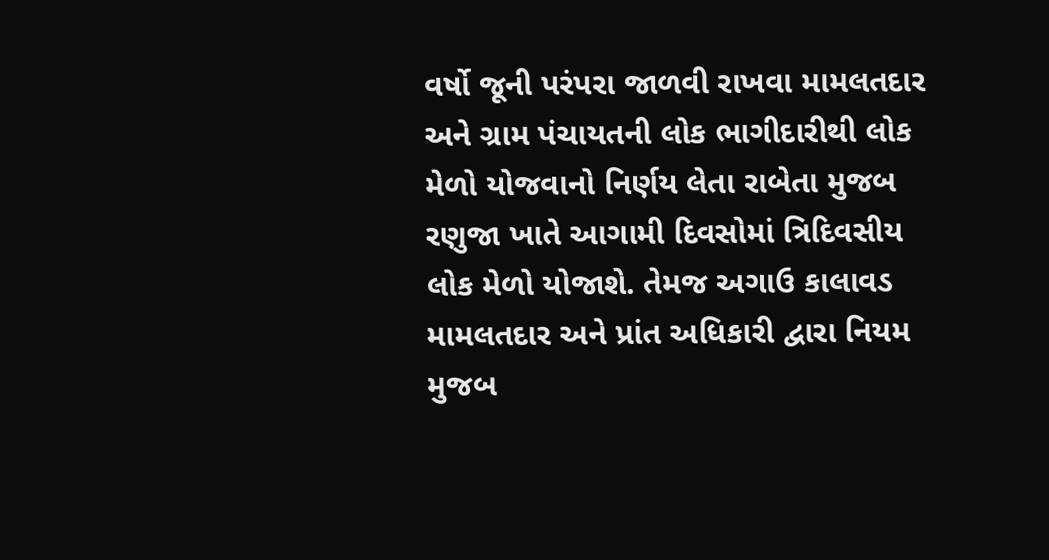વર્ષો જૂની પરંપરા જાળવી રાખવા મામલતદાર અને ગ્રામ પંચાયતની લોક ભાગીદારીથી લોક મેળો યોજવાનો નિર્ણય લેતા રાબેતા મુજબ રણુજા ખાતે આગામી દિવસોમાં ત્રિદિવસીય લોક મેળો યોજાશે. તેમજ અગાઉ કાલાવડ મામલતદાર અને પ્રાંત અધિકારી દ્વારા નિયમ મુજબ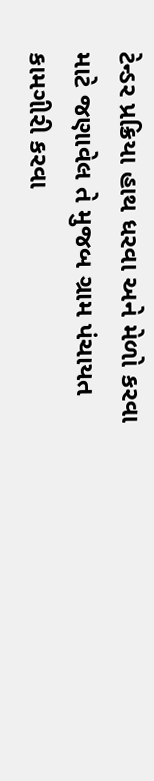ટેન્ડર પ્રક્રિયા હાથ ધરવા અને મેળો કરવા માટે જણાવેલ તે મુજબ ગ્રામ પંચાયત કામગીરી કરવા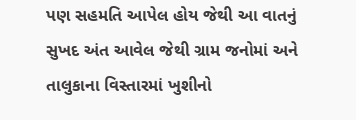પણ સહમતિ આપેલ હોય જેથી આ વાતનું સુખદ અંત આવેલ જેથી ગ્રામ જનોમાં અને તાલુકાના વિસ્તારમાં ખુશીનો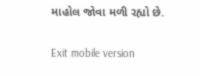માહોલ જોવા મળી રહ્યો છે.

Exit mobile version